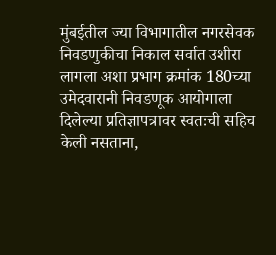मुंबईतील ज्या विभागातील नगरसेवक निवडणुकीचा निकाल सर्वात उशीरा लागला अशा प्रभाग क्रमांक 180च्या उमेदवारानी निवडणूक आयोगाला दिलेल्या प्रतिज्ञापत्रावर स्वतःची सहिच केली नसताना,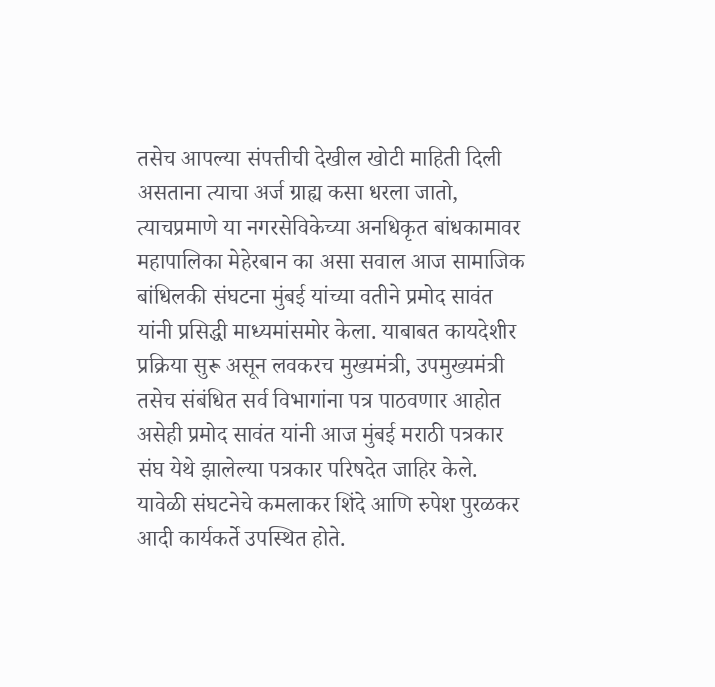तसेच आपल्या संपत्तीची देखील खोटी माहिती दिली असताना त्याचा अर्ज ग्राह्य कसा धरला जातो, त्याचप्रमाणे या नगरसेविकेच्या अनधिकृत बांधकामावर महापालिका मेहेरबान का असा सवाल आज सामाजिक बांधिलकी संघटना मुंबई यांच्या वतीने प्रमोद सावंत यांनी प्रसिद्धी माध्यमांसमोर केला. याबाबत कायदेशीर प्रक्रिया सुरू असून लवकरच मुख्यमंत्री, उपमुख्यमंत्री तसेच संबंधित सर्व विभागांना पत्र पाठवणार आहोत असेही प्रमोद सावंत यांनी आज मुंबई मराठी पत्रकार संघ येथे झालेल्या पत्रकार परिषदेत जाहिर केले. यावेळी संघटनेचे कमलाकर शिंदे आणि रुपेश पुरळकर आदी कार्यकर्ते उपस्थित होते.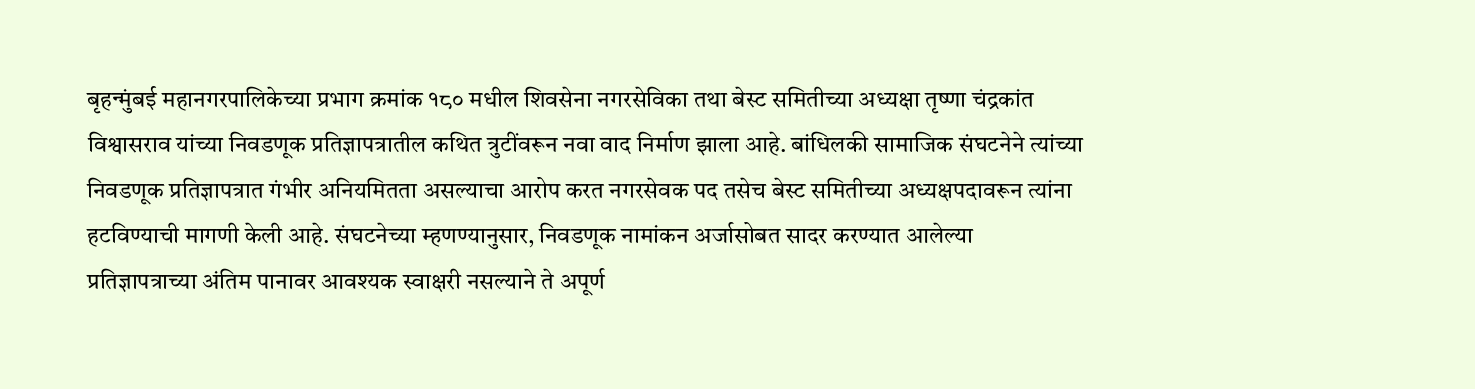बृहन्मुंबई महानगरपालिकेच्या प्रभाग क्रमांक १८० मधील शिवसेना नगरसेविका तथा बेस्ट समितीच्या अध्यक्षा तृष्णा चंद्रकांत विश्वासराव यांच्या निवडणूक प्रतिज्ञापत्रातील कथित त्रुटींवरून नवा वाद निर्माण झाला आहे. बांधिलकी सामाजिक संघटनेने त्यांच्या निवडणूक प्रतिज्ञापत्रात गंभीर अनियमितता असल्याचा आरोप करत नगरसेवक पद तसेच बेस्ट समितीच्या अध्यक्षपदावरून त्यांना हटविण्याची मागणी केली आहे. संघटनेच्या म्हणण्यानुसार, निवडणूक नामांकन अर्जासोबत सादर करण्यात आलेल्या प्रतिज्ञापत्राच्या अंतिम पानावर आवश्यक स्वाक्षरी नसल्याने ते अपूर्ण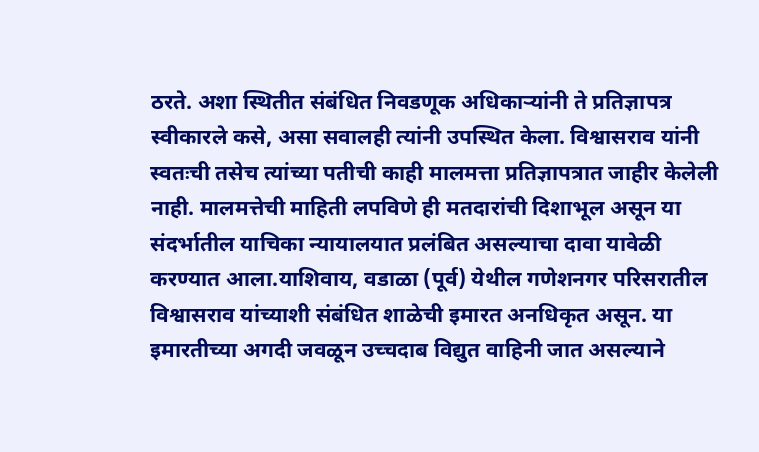ठरते. अशा स्थितीत संबंधित निवडणूक अधिकाऱ्यांनी ते प्रतिज्ञापत्र स्वीकारले कसे, असा सवालही त्यांनी उपस्थित केला. विश्वासराव यांनी स्वतःची तसेच त्यांच्या पतीची काही मालमत्ता प्रतिज्ञापत्रात जाहीर केलेली नाही. मालमत्तेची माहिती लपविणे ही मतदारांची दिशाभूल असून या संदर्भातील याचिका न्यायालयात प्रलंबित असल्याचा दावा यावेळी करण्यात आला.याशिवाय, वडाळा (पूर्व) येथील गणेशनगर परिसरातील विश्वासराव यांच्याशी संबंधित शाळेची इमारत अनधिकृत असून. या इमारतीच्या अगदी जवळून उच्चदाब विद्युत वाहिनी जात असल्याने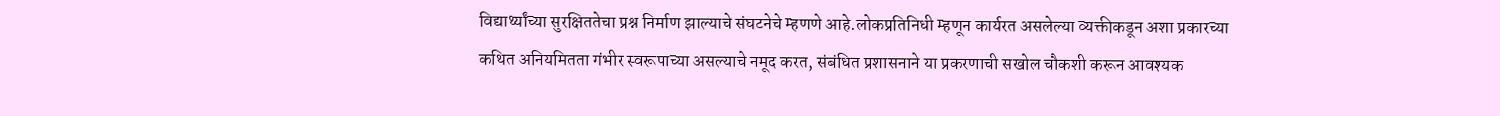विद्यार्थ्यांच्या सुरक्षिततेचा प्रश्न निर्माण झाल्याचे संघटनेचे म्हणणे आहे.लोकप्रतिनिधी म्हणून कार्यरत असलेल्या व्यक्तीकडून अशा प्रकारच्या कथित अनियमितता गंभीर स्वरूपाच्या असल्याचे नमूद करत, संबंधित प्रशासनाने या प्रकरणाची सखोल चौकशी करून आवश्यक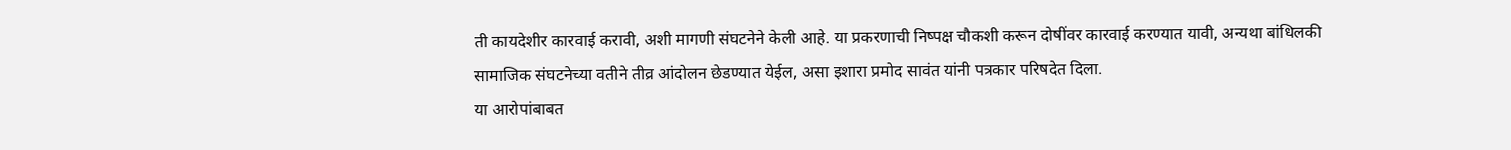ती कायदेशीर कारवाई करावी, अशी मागणी संघटनेने केली आहे. या प्रकरणाची निष्पक्ष चौकशी करून दोषींवर कारवाई करण्यात यावी, अन्यथा बांधिलकी सामाजिक संघटनेच्या वतीने तीव्र आंदोलन छेडण्यात येईल, असा इशारा प्रमोद सावंत यांनी पत्रकार परिषदेत दिला.
या आरोपांबाबत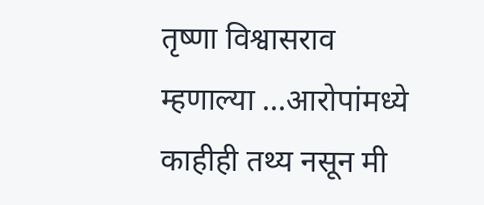तृष्णा विश्वासराव म्हणाल्या ...आरोपांमध्ये काहीही तथ्य नसून मी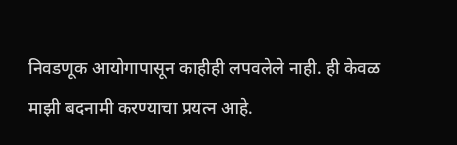निवडणूक आयोगापासून काहीही लपवलेले नाही. ही केवळ माझी बदनामी करण्याचा प्रयत्न आहे.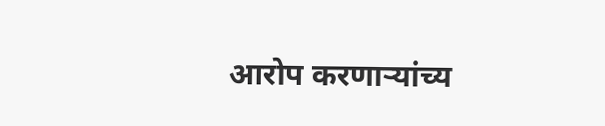आरोप करणाऱ्यांच्य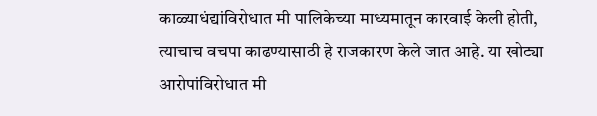काळ्याधंद्यांविरोधात मी पालिकेच्या माध्यमातून कारवाई केली होती, त्याचाच वचपा काढण्यासाठी हे राजकारण केले जात आहे. या खोट्या आरोपांविरोधात मी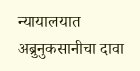न्यायालयात अब्रुनुकसानीचा दावा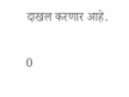दाखल करणार आहे.

0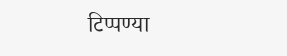टिप्पण्या